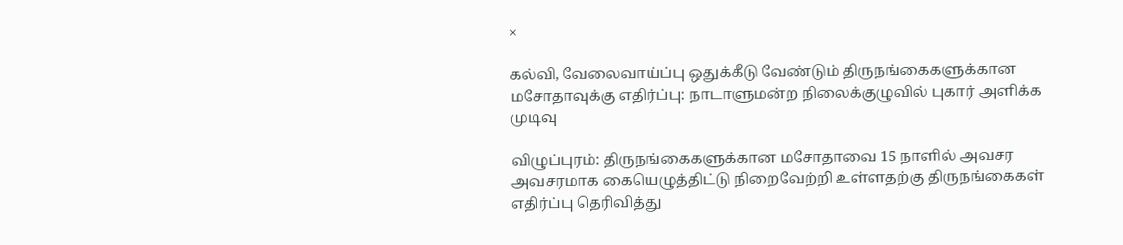×

கல்வி, வேலைவாய்ப்பு ஒதுக்கீடு வேண்டும் திருநங்கைகளுக்கான மசோதாவுக்கு எதிர்ப்பு: நாடாளுமன்ற நிலைக்குழுவில் புகார் அளிக்க முடிவு

விழுப்புரம்: திருநங்கைகளுக்கான மசோதாவை 15 நாளில் அவசர அவசரமாக கையெழுத்திட்டு நிறைவேற்றி உள்ளதற்கு திருநங்கைகள் எதிர்ப்பு தெரிவித்து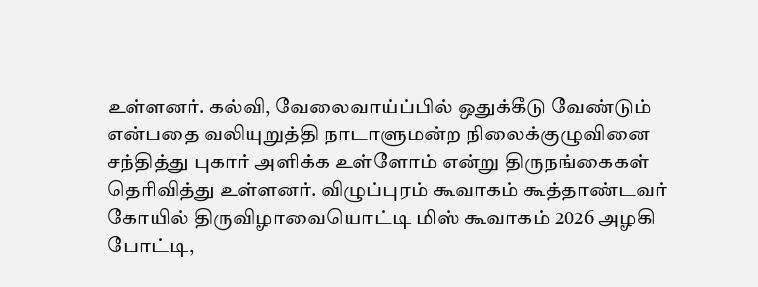உள்ளனர். கல்வி, வேலைவாய்ப்பில் ஒதுக்கீடு வேண்டும் என்பதை வலியுறுத்தி நாடாளுமன்ற நிலைக்குழுவினை சந்தித்து புகார் அளிக்க உள்ளோம் என்று திருநங்கைகள் தெரிவித்து உள்ளனர். விழுப்புரம் கூவாகம் கூத்தாண்டவர் கோயில் திருவிழாவையொட்டி மிஸ் கூவாகம் 2026 அழகி போட்டி,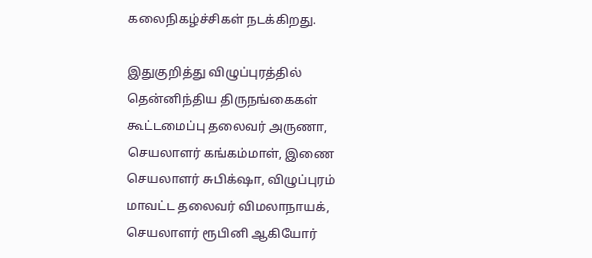கலைநிகழ்ச்சிகள் நடக்கிறது.

இதுகுறித்து விழுப்புரத்தில் தென்னிந்திய திருநங்கைகள் கூட்டமைப்பு தலைவர் அருணா, செயலாளர் கங்கம்மாள், இணை செயலாளர் சுபிக்‌ஷா, விழுப்புரம் மாவட்ட தலைவர் விமலாநாயக், செயலாளர் ரூபினி ஆகியோர்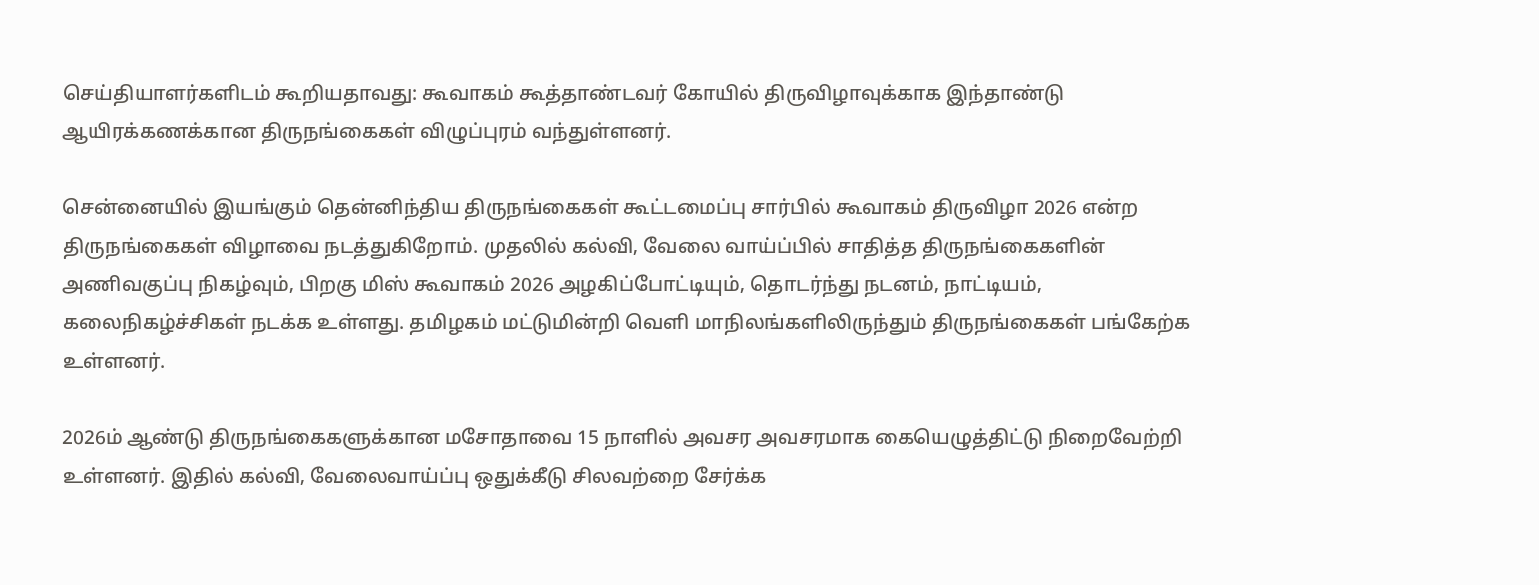செய்தியாளர்களிடம் கூறியதாவது: கூவாகம் கூத்தாண்டவர் கோயில் திருவிழாவுக்காக இந்தாண்டு ஆயிரக்கணக்கான திருநங்கைகள் விழுப்புரம் வந்துள்ளனர்.

சென்னையில் இயங்கும் தென்னிந்திய திருநங்கைகள் கூட்டமைப்பு சார்பில் கூவாகம் திருவிழா 2026 என்ற திருநங்கைகள் விழாவை நடத்துகிறோம். முதலில் கல்வி, வேலை வாய்ப்பில் சாதித்த திருநங்கைகளின் அணிவகுப்பு நிகழ்வும், பிறகு மிஸ் கூவாகம் 2026 அழகிப்போட்டியும், தொடர்ந்து நடனம், நாட்டியம், கலைநிகழ்ச்சிகள் நடக்க உள்ளது. தமிழகம் மட்டுமின்றி வெளி மாநிலங்களிலிருந்தும் திருநங்கைகள் பங்கேற்க உள்ளனர்.

2026ம் ஆண்டு திருநங்கைகளுக்கான மசோதாவை 15 நாளில் அவசர அவசரமாக கையெழுத்திட்டு நிறைவேற்றி உள்ளனர். இதில் கல்வி, வேலைவாய்ப்பு ஒதுக்கீடு சிலவற்றை சேர்க்க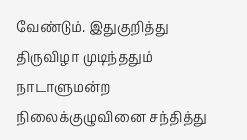வேண்டும். இதுகுறித்து திருவிழா முடிந்ததும் நாடாளுமன்ற நிலைக்குழுவினை சந்தித்து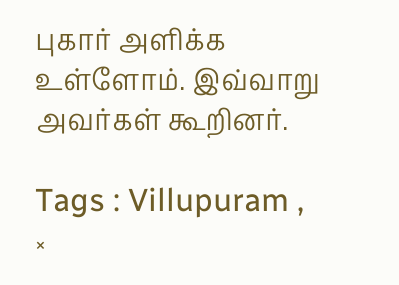புகார் அளிக்க உள்ளோம். இவ்வாறு அவர்கள் கூறினர்.

Tags : Villupuram ,
×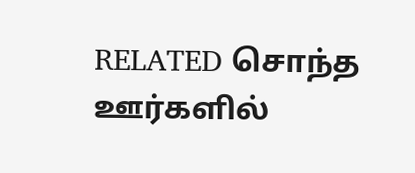RELATED சொந்த ஊர்களில்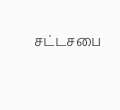சட்டசபை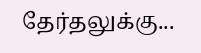தேர்தலுக்கு...